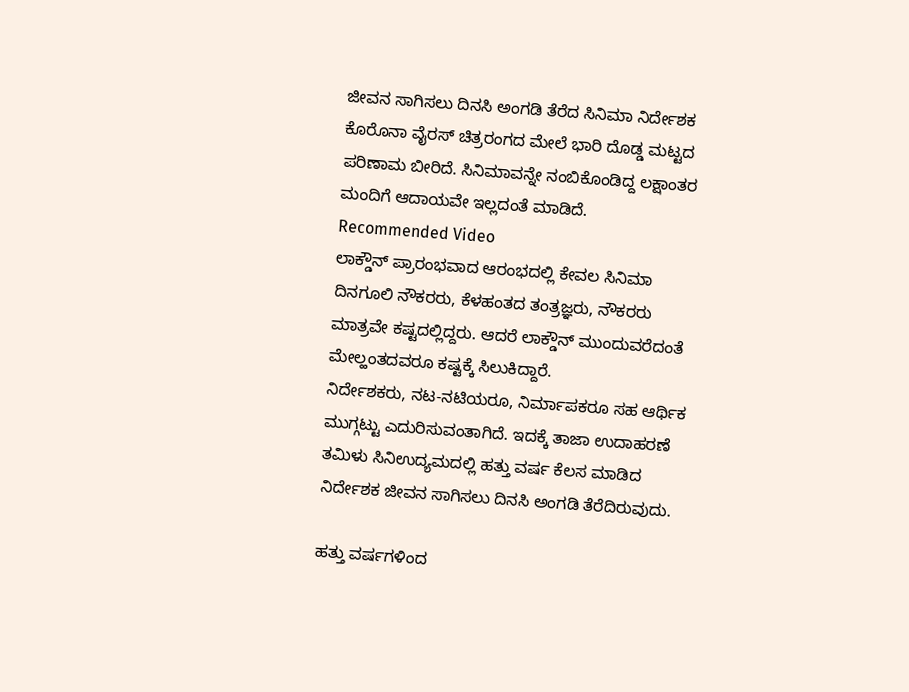ಜೀವನ ಸಾಗಿಸಲು ದಿನಸಿ ಅಂಗಡಿ ತೆರೆದ ಸಿನಿಮಾ ನಿರ್ದೇಶಕ
ಕೊರೊನಾ ವೈರಸ್ ಚಿತ್ರರಂಗದ ಮೇಲೆ ಭಾರಿ ದೊಡ್ಡ ಮಟ್ಟದ ಪರಿಣಾಮ ಬೀರಿದೆ. ಸಿನಿಮಾವನ್ನೇ ನಂಬಿಕೊಂಡಿದ್ದ ಲಕ್ಷಾಂತರ ಮಂದಿಗೆ ಆದಾಯವೇ ಇಲ್ಲದಂತೆ ಮಾಡಿದೆ.
Recommended Video
ಲಾಕ್ಡೌನ್ ಪ್ರಾರಂಭವಾದ ಆರಂಭದಲ್ಲಿ ಕೇವಲ ಸಿನಿಮಾ ದಿನಗೂಲಿ ನೌಕರರು, ಕೆಳಹಂತದ ತಂತ್ರಜ್ಞರು, ನೌಕರರು ಮಾತ್ರವೇ ಕಷ್ಟದಲ್ಲಿದ್ದರು. ಆದರೆ ಲಾಕ್ಡೌನ್ ಮುಂದುವರೆದಂತೆ ಮೇಲ್ಹಂತದವರೂ ಕಷ್ಟಕ್ಕೆ ಸಿಲುಕಿದ್ದಾರೆ.
ನಿರ್ದೇಶಕರು, ನಟ-ನಟಿಯರೂ, ನಿರ್ಮಾಪಕರೂ ಸಹ ಆರ್ಥಿಕ ಮುಗ್ಗಟ್ಟು ಎದುರಿಸುವಂತಾಗಿದೆ. ಇದಕ್ಕೆ ತಾಜಾ ಉದಾಹರಣೆ ತಮಿಳು ಸಿನಿಉದ್ಯಮದಲ್ಲಿ ಹತ್ತು ವರ್ಷ ಕೆಲಸ ಮಾಡಿದ ನಿರ್ದೇಶಕ ಜೀವನ ಸಾಗಿಸಲು ದಿನಸಿ ಅಂಗಡಿ ತೆರೆದಿರುವುದು.

ಹತ್ತು ವರ್ಷಗಳಿಂದ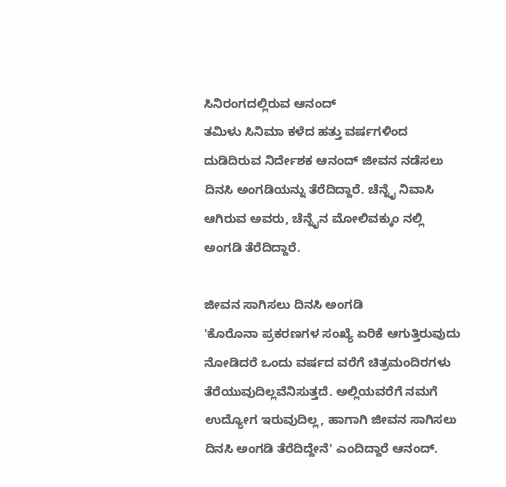ಸಿನಿರಂಗದಲ್ಲಿರುವ ಆನಂದ್
ತಮಿಳು ಸಿನಿಮಾ ಕಳೆದ ಹತ್ತು ವರ್ಷಗಳಿಂದ ದುಡಿದಿರುವ ನಿರ್ದೇಶಕ ಆನಂದ್ ಜೀವನ ನಡೆಸಲು ದಿನಸಿ ಅಂಗಡಿಯನ್ನು ತೆರೆದಿದ್ದಾರೆ. ಚೆನ್ನೈ ನಿವಾಸಿ ಆಗಿರುವ ಅವರು, ಚೆನ್ನೈನ ಮೋಲಿವಕ್ಕುಂ ನಲ್ಲಿ ಅಂಗಡಿ ತೆರೆದಿದ್ದಾರೆ.

ಜೀವನ ಸಾಗಿಸಲು ದಿನಸಿ ಅಂಗಡಿ
'ಕೊರೊನಾ ಪ್ರಕರಣಗಳ ಸಂಖ್ಯೆ ಏರಿಕೆ ಆಗುತ್ತಿರುವುದು ನೋಡಿದರೆ ಒಂದು ವರ್ಷದ ವರೆಗೆ ಚಿತ್ರಮಂದಿರಗಳು ತೆರೆಯುವುದಿಲ್ಲವೆನಿಸುತ್ತದೆ. ಅಲ್ಲಿಯವರೆಗೆ ನಮಗೆ ಉದ್ಯೋಗ ಇರುವುದಿಲ್ಲ, ಹಾಗಾಗಿ ಜೀವನ ಸಾಗಿಸಲು ದಿನಸಿ ಅಂಗಡಿ ತೆರೆದಿದ್ದೇನೆ' ಎಂದಿದ್ದಾರೆ ಆನಂದ್.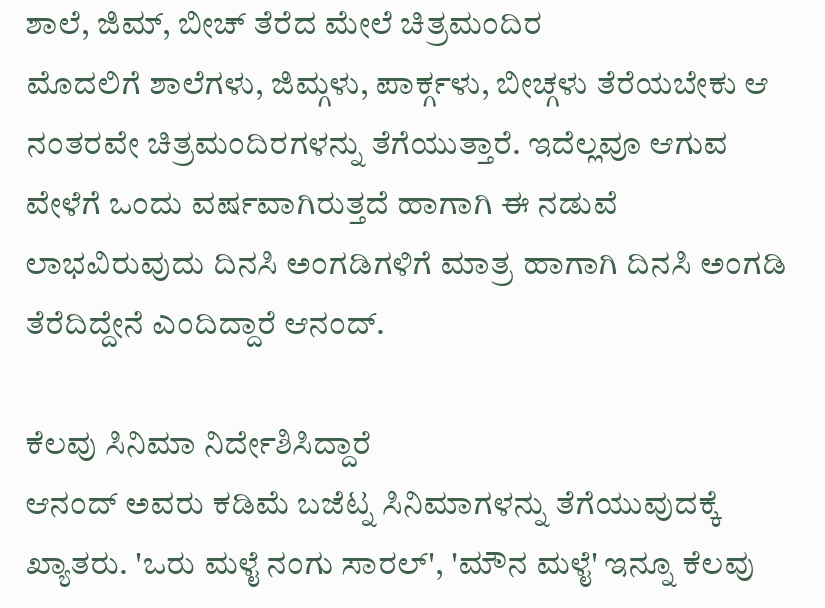ಶಾಲೆ, ಜಿಮ್, ಬೀಚ್ ತೆರೆದ ಮೇಲೆ ಚಿತ್ರಮಂದಿರ
ಮೊದಲಿಗೆ ಶಾಲೆಗಳು, ಜಿಮ್ಗಳು, ಪಾರ್ಕ್ಗಳು, ಬೀಚ್ಗಳು ತೆರೆಯಬೇಕು ಆ ನಂತರವೇ ಚಿತ್ರಮಂದಿರಗಳನ್ನು ತೆಗೆಯುತ್ತಾರೆ. ಇದೆಲ್ಲವೂ ಆಗುವ ವೇಳೆಗೆ ಒಂದು ವರ್ಷವಾಗಿರುತ್ತದೆ ಹಾಗಾಗಿ ಈ ನಡುವೆ ಲಾಭವಿರುವುದು ದಿನಸಿ ಅಂಗಡಿಗಳಿಗೆ ಮಾತ್ರ ಹಾಗಾಗಿ ದಿನಸಿ ಅಂಗಡಿ ತೆರೆದಿದ್ದೇನೆ ಎಂದಿದ್ದಾರೆ ಆನಂದ್.

ಕೆಲವು ಸಿನಿಮಾ ನಿರ್ದೇಶಿಸಿದ್ದಾರೆ
ಆನಂದ್ ಅವರು ಕಡಿಮೆ ಬಜೆಟ್ನ ಸಿನಿಮಾಗಳನ್ನು ತೆಗೆಯುವುದಕ್ಕೆ ಖ್ಯಾತರು. 'ಒರು ಮಳೈ ನಂಗು ಸಾರಲ್', 'ಮೌನ ಮಳೈ' ಇನ್ನೂ ಕೆಲವು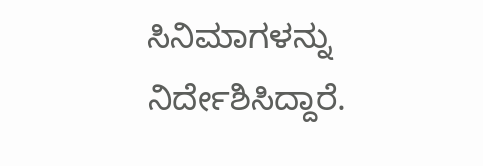ಸಿನಿಮಾಗಳನ್ನು ನಿರ್ದೇಶಿಸಿದ್ದಾರೆ.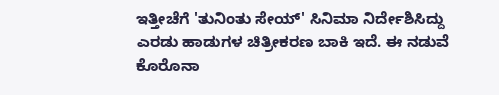ಇತ್ತೀಚೆಗೆ 'ತುನಿಂತು ಸೇಯ್' ಸಿನಿಮಾ ನಿರ್ದೇಶಿಸಿದ್ದು ಎರಡು ಹಾಡುಗಳ ಚಿತ್ರೀಕರಣ ಬಾಕಿ ಇದೆ. ಈ ನಡುವೆ ಕೊರೊನಾ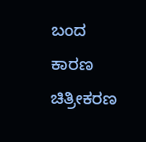ಬಂದ ಕಾರಣ ಚಿತ್ರೀಕರಣ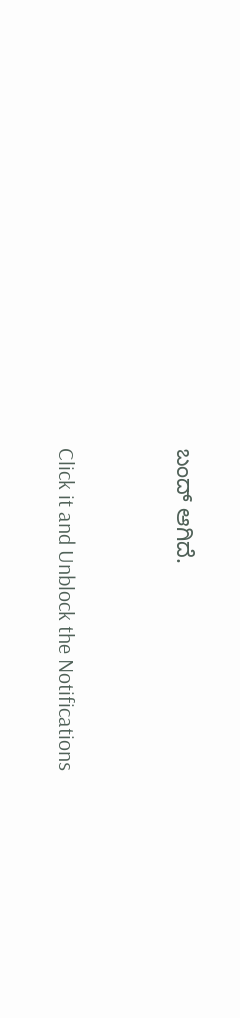ಬಂದ್ ಆಗಿದೆ.


Click it and Unblock the Notifications